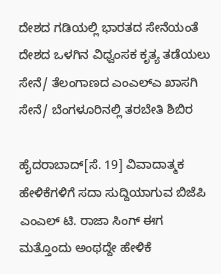ದೇಶದ ಗಡಿಯಲ್ಲಿ ಭಾರತದ ಸೇನೆಯಂತೆ ದೇಶದ ಒಳಗಿನ ವಿಧ್ವಂಸಕ ಕೃತ್ಯ ತಡೆಯಲು ಸೇನೆ/ ತೆಲಂಗಾಣದ ಎಂಎಲ್ಎ ಖಾಸಗಿ ಸೇನೆ/ ಬೆಂಗಳೂರಿನಲ್ಲಿ ತರಬೇತಿ ಶಿಬಿರ

ಹೈದರಾಬಾದ್[ಸೆ. 19] ವಿವಾದಾತ್ಮಕ ಹೇಳಿಕೆಗಳಿಗೆ ಸದಾ ಸುದ್ದಿಯಾಗುವ ಬಿಜೆಪಿ ಎಂಎಲ್ ಟಿ. ರಾಜಾ ಸಿಂಗ್ ಈಗ ಮತ್ತೊಂದು ಅಂಥದ್ದೇ ಹೇಳಿಕೆ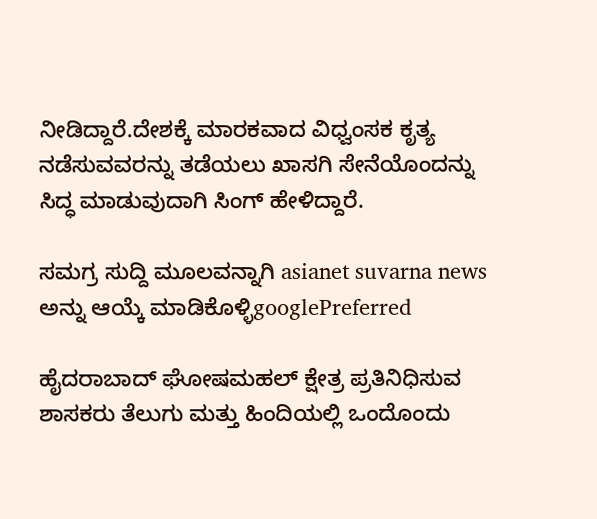ನೀಡಿದ್ದಾರೆ.ದೇಶಕ್ಕೆ ಮಾರಕವಾದ ವಿಧ್ವಂಸಕ ಕೃತ್ಯ ನಡೆಸುವವರನ್ನು ತಡೆಯಲು ಖಾಸಗಿ ಸೇನೆಯೊಂದನ್ನು ಸಿದ್ಧ ಮಾಡುವುದಾಗಿ ಸಿಂಗ್ ಹೇಳಿದ್ದಾರೆ.

ಸಮಗ್ರ ಸುದ್ದಿ ಮೂಲವನ್ನಾಗಿ asianet suvarna news ಅನ್ನು ಆಯ್ಕೆ ಮಾಡಿಕೊಳ್ಳಿgooglePreferred

ಹೈದರಾಬಾದ್ ಘೋಷಮಹಲ್ ಕ್ಷೇತ್ರ ಪ್ರತಿನಿಧಿಸುವ ಶಾಸಕರು ತೆಲುಗು ಮತ್ತು ಹಿಂದಿಯಲ್ಲಿ ಒಂದೊಂದು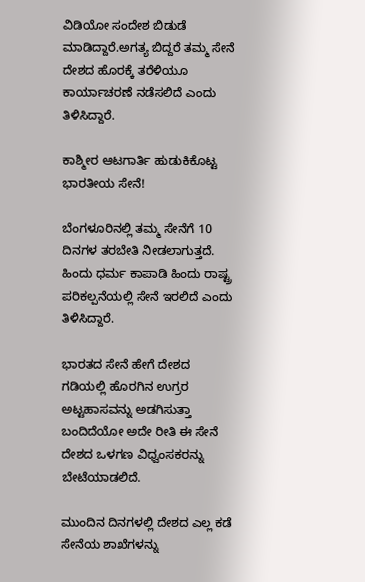ವಿಡಿಯೋ ಸಂದೇಶ ಬಿಡುಡೆ ಮಾಡಿದ್ದಾರೆ.ಅಗತ್ಯ ಬಿದ್ದರೆ ತಮ್ಮ ಸೇನೆ ದೇಶದ ಹೊರಕ್ಕೆ ತರೆಳಿಯೂ ಕಾರ್ಯಾಚರಣೆ ನಡೆಸಲಿದೆ ಎಂದು ತಿಳಿಸಿದ್ದಾರೆ.

ಕಾಶ್ಮೀರ ಆಟಗಾರ್ತಿ ಹುಡುಕಿಕೊಟ್ಟ ಭಾರತೀಯ ಸೇನೆ!

ಬೆಂಗಳೂರಿನಲ್ಲಿ ತಮ್ಮ ಸೇನೆಗೆ 10 ದಿನಗಳ ತರಬೇತಿ ನೀಡಲಾಗುತ್ತದೆ. ಹಿಂದು ಧರ್ಮ ಕಾಪಾಡಿ ಹಿಂದು ರಾಷ್ಟ್ರ ಪರಿಕಲ್ಪನೆಯಲ್ಲಿ ಸೇನೆ ಇರಲಿದೆ ಎಂದು ತಿಳಿಸಿದ್ದಾರೆ.

ಭಾರತದ ಸೇನೆ ಹೇಗೆ ದೇಶದ ಗಡಿಯಲ್ಲಿ ಹೊರಗಿನ ಉಗ್ರರ ಅಟ್ಟಹಾಸವನ್ನು ಅಡಗಿಸುತ್ತಾ ಬಂದಿದೆಯೋ ಅದೇ ರೀತಿ ಈ ಸೇನೆ ದೇಶದ ಒಳಗಣ ವಿಧ್ವಂಸಕರನ್ನು ಬೇಟೆಯಾಡಲಿದೆ.

ಮುಂದಿನ ದಿನಗಳಲ್ಲಿ ದೇಶದ ಎಲ್ಲ ಕಡೆ ಸೇನೆಯ ಶಾಖೆಗಳನ್ನು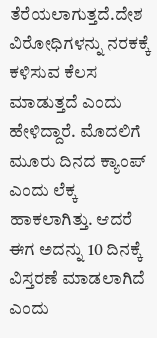ತೆರೆಯಲಾಗುತ್ತದೆ.ದೇಶ ವಿರೋಧಿಗಳನ್ನು ನರಕಕ್ಕೆ ಕಳಿಸುವ ಕೆಲಸ ಮಾಡುತ್ತದೆ ಎಂದು ಹೇಳಿದ್ದಾರೆ. ಮೊದಲಿಗೆ ಮೂರು ದಿನದ ಕ್ಯಾಂಪ್ ಎಂದು ಲೆಕ್ಕ ಹಾಕಲಾಗಿತ್ತು. ಆದರೆ ಈಗ ಅದನ್ನು 10 ದಿನಕ್ಕೆ ವಿಸ್ತರಣೆ ಮಾಡಲಾಗಿದೆ ಎಂದು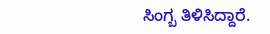ಸಿಂಗ್ಬ ತಿಳಿಸಿದ್ದಾರೆ.